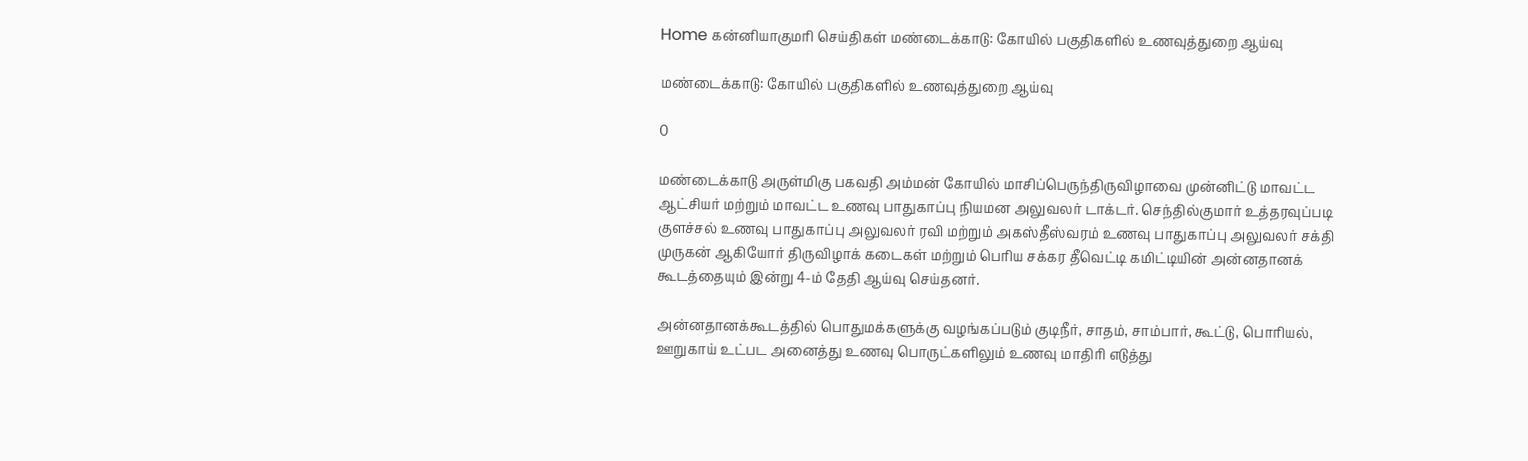Home கன்னியாகுமரி செய்திகள் மண்டைக்காடு: கோயில் பகுதிகளில் உணவுத்துறை ஆய்வு

மண்டைக்காடு: கோயில் பகுதிகளில் உணவுத்துறை ஆய்வு

0

மண்டைக்காடு அருள்மிகு பகவதி அம்மன் கோயில் மாசிப்பெருந்திருவிழாவை முன்னிட்டு மாவட்ட ஆட்சியர் மற்றும் மாவட்ட உணவு பாதுகாப்பு நியமன அலுவலர் டாக்டர். செந்தில்குமார் உத்தரவுப்படி குளச்சல் உணவு பாதுகாப்பு அலுவலர் ரவி மற்றும் அகஸ்தீஸ்வரம் உணவு பாதுகாப்பு அலுவலர் சக்தி முருகன் ஆகியோர் திருவிழாக் கடைகள் மற்றும் பெரிய சக்கர தீவெட்டி கமிட்டியின் அன்னதானக் கூடத்தையும் இன்று 4-ம் தேதி ஆய்வு செய்தனர்.

அன்னதானக்கூடத்தில் பொதுமக்களுக்கு வழங்கப்படும் குடிநீர், சாதம், சாம்பார், கூட்டு, பொரியல், ஊறுகாய் உட்பட அனைத்து உணவு பொருட்களிலும் உணவு மாதிரி எடுத்து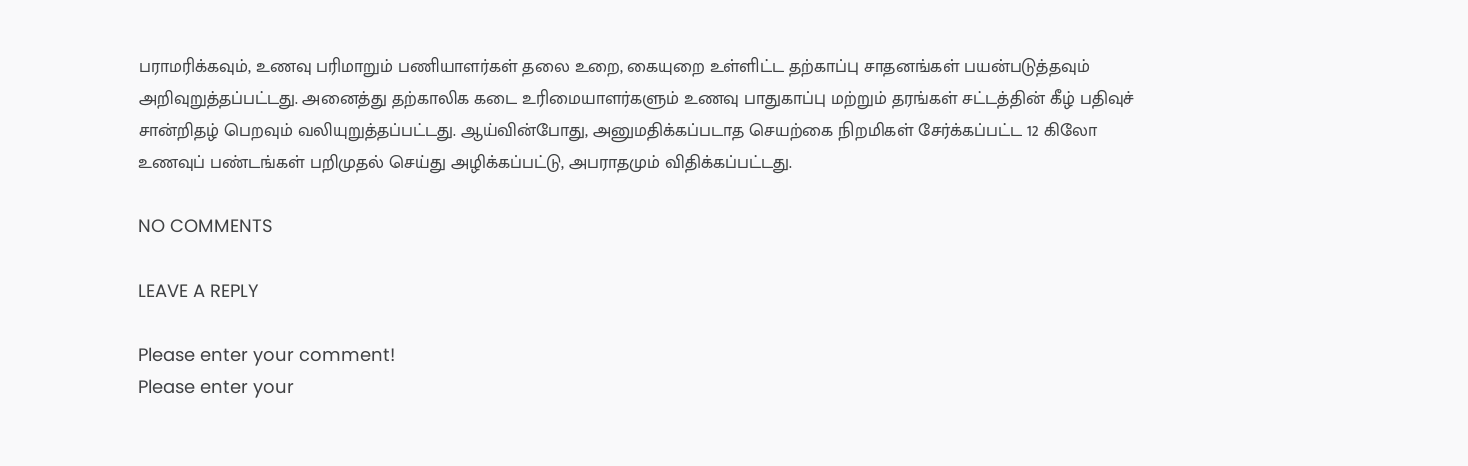பராமரிக்கவும், உணவு பரிமாறும் பணியாளர்கள் தலை உறை, கையுறை உள்ளிட்ட தற்காப்பு சாதனங்கள் பயன்படுத்தவும் அறிவுறுத்தப்பட்டது. அனைத்து தற்காலிக கடை உரிமையாளர்களும் உணவு பாதுகாப்பு மற்றும் தரங்கள் சட்டத்தின் கீழ் பதிவுச் சான்றிதழ் பெறவும் வலியுறுத்தப்பட்டது. ஆய்வின்போது, அனுமதிக்கப்படாத செயற்கை நிறமிகள் சேர்க்கப்பட்ட 12 கிலோ உணவுப் பண்டங்கள் பறிமுதல் செய்து அழிக்கப்பட்டு, அபராதமும் விதிக்கப்பட்டது.

NO COMMENTS

LEAVE A REPLY

Please enter your comment!
Please enter your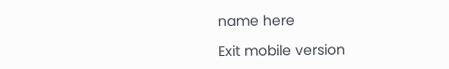name here

Exit mobile version